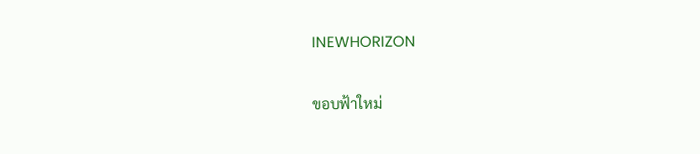INEWHORIZON

ขอบฟ้าใหม่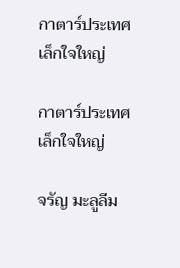กาตาร์ประเทศเล็กใจใหญ่

กาตาร์ประเทศเล็กใจใหญ่

จรัญ มะลูลีม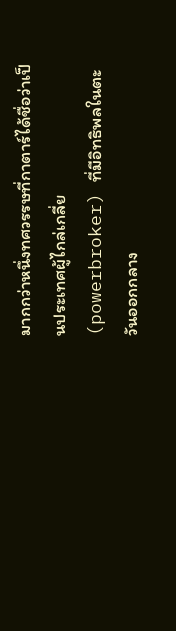มากกว่าหนึ่งทศวรรษที่กาตาร์ได้ชื่อว่าเป็นประเทศผู้ไกล่เกลี่ย (powerbroker) ที่มีอิทธิพลในตะวันออกกลาง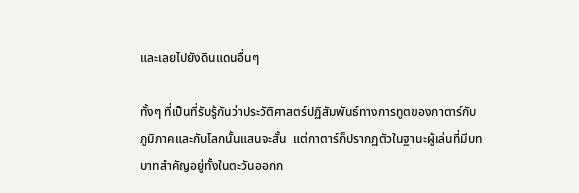และเลยไปยังดินแดนอื่นๆ

ทั้งๆ ที่เป็นที่รับรู้กันว่าประวัติศาสตร์ปฏิสัมพันธ์ทางการทูตของกาตาร์กับภูมิภาคและกับโลกนั้นแสนจะสั้น  แต่กาตาร์ก็ปรากฏตัวในฐานะผู้เล่นที่มีบทบาทสำคัญอยู่ทั้งในตะวันออกก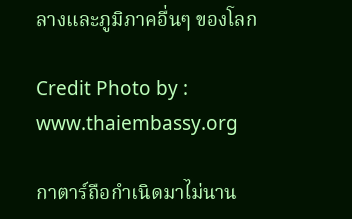ลางและภูมิภาคอื่นๆ ของโลก

Credit Photo by : www.thaiembassy.org

กาตาร์ถือกำเนิดมาไม่นาน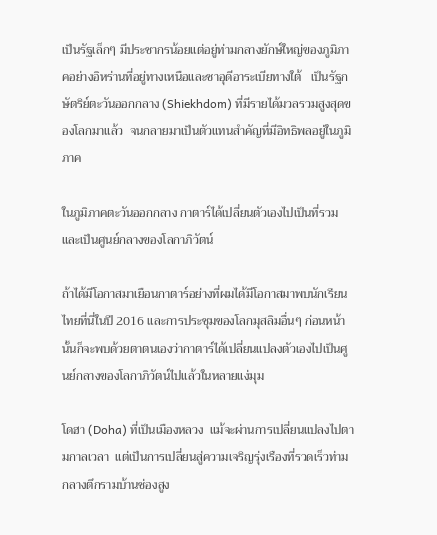เป็นรัฐเล็กๆ มีประชากรน้อยแต่อยู่ท่ามกลางยักษ์ใหญ่ของภูมิภาคอย่างอิหร่านที่อยู่ทางเหนือและซาอุดีอาระเบียทางใต้   เป็นรัฐกษัตริย์ตะวันออกกลาง (Shiekhdom) ที่มีรายได้มวลรวมสูงสุดของโลกมาแล้ว  จนกลายมาเป็นตัวแทนสำคัญที่มีอิทธิพลอยู่ในภูมิภาค

ในภูมิภาคตะวันออกกลาง กาตาร์ได้เปลี่ยนตัวเองไปเป็นที่รวมและเป็นศูนย์กลางของโลกาภิวัตน์

ถ้าได้มีโอกาสมาเยือนกาตาร์อย่างที่ผมได้มีโอกาสมาพบนักเรียนไทยที่นี่ในปี 2016 และการประชุมของโลกมุสลิมอื่นๆ ก่อนหน้านั้นก็จะพบด้วยตาตนเองว่ากาตาร์ได้เปลี่ยนแปลงตัวเองไปเป็นศูนย์กลางของโลกาภิวัตน์ไปแล้วในหลายแง่มุม

โดฮา (Doha) ที่เป็นเมืองหลวง  แม้จะผ่านการเปลี่ยนแปลงไปตามกาลเวลา  แต่เป็นการเปลี่ยนสู่ความเจริญรุ่งเรืองที่รวดเร็วท่ามกลางตึกรามบ้านช่องสูง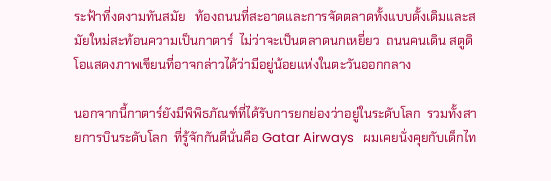ระฟ้าที่งดงามทันสมัย   ท้องถนนที่สะอาดและการจัดตลาดทั้งแบบดั้งเดิมและสมัยใหม่สะท้อนความเป็นกาตาร์  ไม่ว่าจะเป็นตลาดนกเหยี่ยว  ถนนคนเดิน สตูดิโอแสดงภาพเขียนที่อาจกล่าวได้ว่ามีอยู่น้อยแห่งในตะวันออกกลาง

นอกจากนี้กาตาร์ยังมีพิพิธภัณฑ์ที่ได้รับการยกย่องว่าอยู่ในระดับโลก  รวมทั้งสายการบินระดับโลก  ที่รู้จักกันดีนั่นคือ Gatar Airways   ผมเคยนั่งคุยกับเด็กไท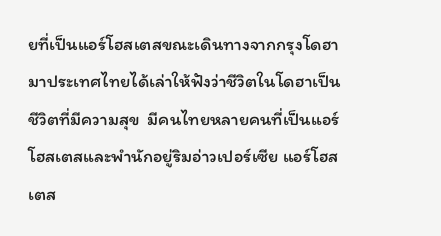ยที่เป็นแอร์โฮสเตสขณะเดินทางจากกรุงโดฮามาประเทศไทยได้เล่าให้ฟังว่าชีวิตในโดฮาเป็นชีวิตที่มีความสุข  มีคนไทยหลายคนที่เป็นแอร์โฮสเตสและพำนักอยู่ริมอ่าวเปอร์เซีย แอร์โฮสเตส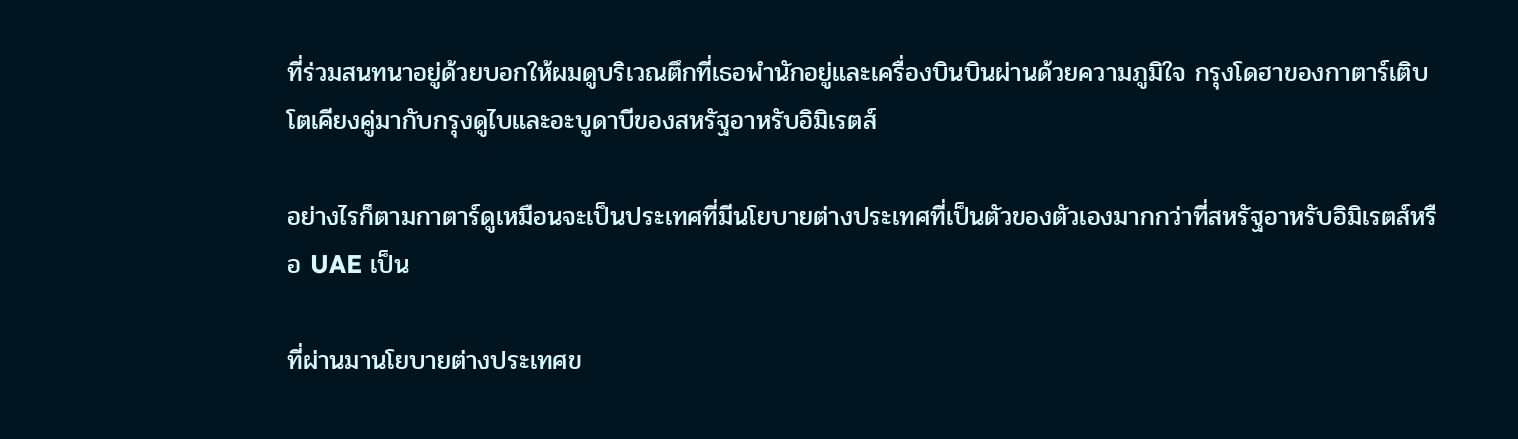ที่ร่วมสนทนาอยู่ด้วยบอกให้ผมดูบริเวณตึกที่เธอพำนักอยู่และเครื่องบินบินผ่านด้วยความภูมิใจ กรุงโดฮาของกาตาร์เติบโตเคียงคู่มากับกรุงดูไบและอะบูดาบีของสหรัฐอาหรับอิมิเรตส์

อย่างไรก็ตามกาตาร์ดูเหมือนจะเป็นประเทศที่มีนโยบายต่างประเทศที่เป็นตัวของตัวเองมากกว่าที่สหรัฐอาหรับอิมิเรตส์หรือ UAE เป็น

ที่ผ่านมานโยบายต่างประเทศข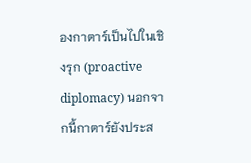องกาตาร์เป็นไปในเชิงรุก (proactive diplomacy) นอกจากนี้กาตาร์ยังประส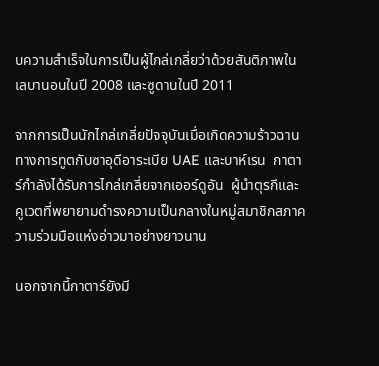บความสำเร็จในการเป็นผู้ไกล่เกลี่ยว่าด้วยสันติภาพในเลบานอนในปี 2008 และซูดานในปี 2011

จากการเป็นนักไกล่เกลี่ยปัจจุบันเมื่อเกิดความร้าวฉานทางการทูตกับซาอุดีอาระเบีย UAE และบาห์เรน  กาตาร์กำลังได้รับการไกล่เกลี่ยจากเออร์ดูอัน  ผู้นำตุรกีและคูเวตที่พยายามดำรงความเป็นกลางในหมู่สมาชิกสภาความร่วมมือแห่งอ่าวมาอย่างยาวนาน

นอกจากนี้กาตาร์ยังมี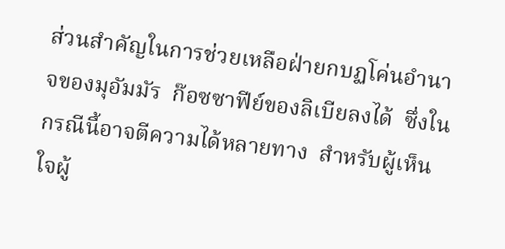ส่วนสำคัญในการช่วยเหลือฝ่ายกบฏโค่นอำนาจของมุอัมมัร  ก๊อซซาฟีย์ของลิเบียลงได้  ซึ่งในกรณีนี้อาจตีความได้หลายทาง  สำหรับผู้เห็นใจผู้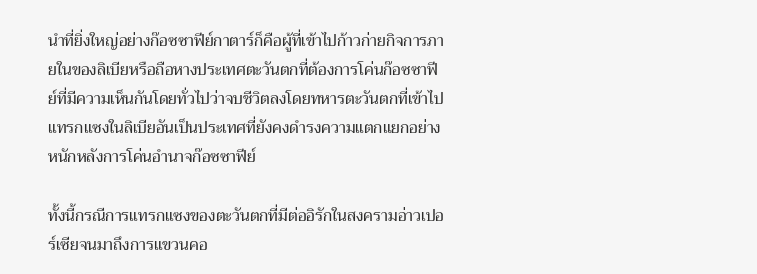นำที่ยิ่งใหญ่อย่างก๊อซซาฟีย์กาตาร์ก็คือผู้ที่เข้าไปก้าวก่ายกิจการภายในของลิเบียหรือถือหางประเทศตะวันตกที่ต้องการโค่นก๊อซซาฟีย์ที่มีความเห็นกันโดยทั่วไปว่าจบชีวิตลงโดยทหารตะวันตกที่เข้าไปแทรกแซงในลิเบียอันเป็นประเทศที่ยังคงดำรงความแตกแยกอย่างหนักหลังการโค่นอำนาจก๊อซซาฟีย์

ทั้งนี้กรณีการแทรกแซงของตะวันตกที่มีต่ออิรักในสงครามอ่าวเปอร์เซียจนมาถึงการแขวนคอ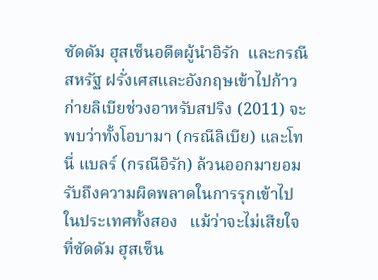ซัดดัม ฮุสเซ็นอดีตผู้นำอิรัก  และกรณีสหรัฐ ฝรั่งเศสและอังกฤษเข้าไปก้าวก่ายลิเบียช่วงอาหรับสปริง (2011) จะพบว่าทั้งโอบามา (กรณีลิเบีย) และโทนี่ แบลร์ (กรณีอิรัก) ล้วนออกมายอมรับถึงความผิดพลาดในการรุกเข้าไปในประเทศทั้งสอง   แม้ว่าจะไม่เสียใจที่ซัดดัม ฮุสเซ็น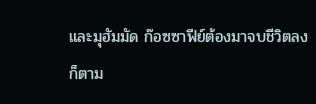และมุฮัมมัด ก๊อซซาฟีย์ต้องมาจบชีวิตลงก็ตาม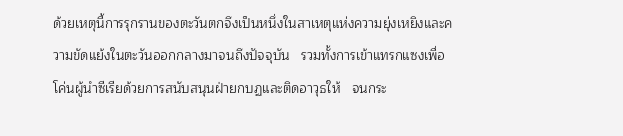ด้วยเหตุนี้การรุกรานของตะวันตกจึงเป็นหนึ่งในสาเหตุแห่งความยุ่งเหยิงและความขัดแย้งในตะวันออกกลางมาจนถึงปัจจุบัน   รวมทั้งการเข้าแทรกแซงเพื่อโค่นผู้นำซีเรียด้วยการสนับสนุนฝ่ายกบฏและติดอาวุธให้   จนกระ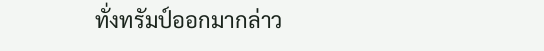ทั่งทรัมป์ออกมากล่าว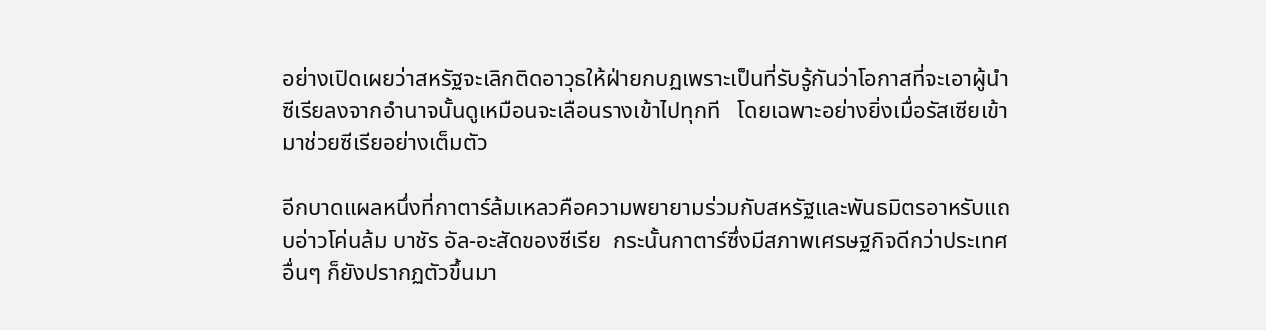อย่างเปิดเผยว่าสหรัฐจะเลิกติดอาวุธให้ฝ่ายกบฏเพราะเป็นที่รับรู้กันว่าโอกาสที่จะเอาผู้นำซีเรียลงจากอำนาจนั้นดูเหมือนจะเลือนรางเข้าไปทุกที   โดยเฉพาะอย่างยิ่งเมื่อรัสเซียเข้ามาช่วยซีเรียอย่างเต็มตัว

อีกบาดแผลหนึ่งที่กาตาร์ล้มเหลวคือความพยายามร่วมกับสหรัฐและพันธมิตรอาหรับแถบอ่าวโค่นล้ม บาชัร อัล-อะสัดของซีเรีย  กระนั้นกาตาร์ซึ่งมีสภาพเศรษฐกิจดีกว่าประเทศอื่นๆ ก็ยังปรากฏตัวขึ้นมา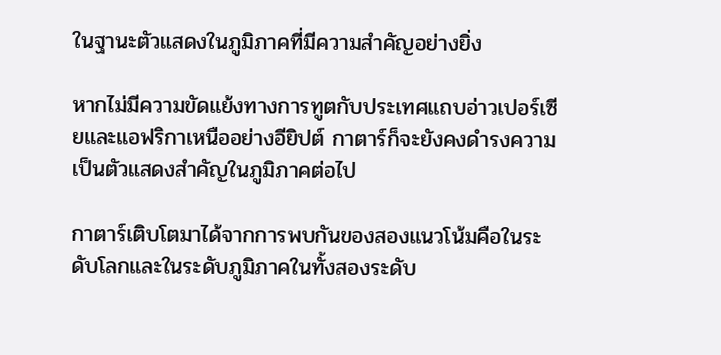ในฐานะตัวแสดงในภูมิภาคที่มีความสำคัญอย่างยิ่ง

หากไม่มีความขัดแย้งทางการทูตกับประเทศแถบอ่าวเปอร์เซียและแอฟริกาเหนืออย่างอียิปต์ กาตาร์ก็จะยังคงดำรงความเป็นตัวแสดงสำคัญในภูมิภาคต่อไป

กาตาร์เติบโตมาได้จากการพบกันของสองแนวโน้มคือในระดับโลกและในระดับภูมิภาคในทั้งสองระดับ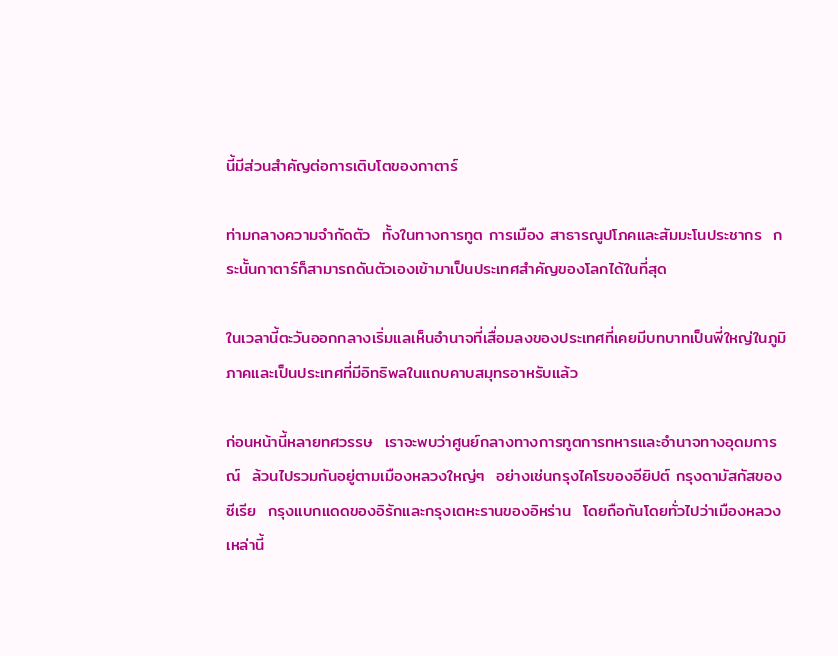นี้มีส่วนสำคัญต่อการเติบโตของกาตาร์

ท่ามกลางความจำกัดตัว  ทั้งในทางการทูต การเมือง สาธารณูปโภคและสัมมะโนประชากร  กระนั้นกาตาร์ก็สามารถดันตัวเองเข้ามาเป็นประเทศสำคัญของโลกได้ในที่สุด

ในเวลานี้ตะวันออกกลางเริ่มแลเห็นอำนาจที่เสื่อมลงของประเทศที่เคยมีบทบาทเป็นพี่ใหญ่ในภูมิภาคและเป็นประเทศที่มีอิทธิพลในแถบคาบสมุทรอาหรับแล้ว

ก่อนหน้านี้หลายทศวรรษ  เราจะพบว่าศูนย์กลางทางการทูตการทหารและอำนาจทางอุดมการณ์  ล้วนไปรวมกันอยู่ตามเมืองหลวงใหญ่ๆ  อย่างเช่นกรุงไคโรของอียิปต์ กรุงดามัสกัสของซีเรีย  กรุงแบกแดดของอิรักและกรุงเตหะรานของอิหร่าน  โดยถือกันโดยทั่วไปว่าเมืองหลวงเหล่านี้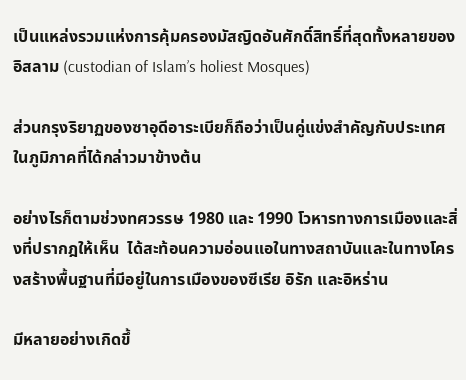เป็นแหล่งรวมแห่งการคุ้มครองมัสญิดอันศักดิ์สิทธิ์ที่สุดทั้งหลายของอิสลาม (custodian of Islam’s holiest Mosques)

ส่วนกรุงริยาฏของซาอุดีอาระเบียก็ถือว่าเป็นคู่แข่งสำคัญกับประเทศในภูมิภาคที่ได้กล่าวมาข้างต้น

อย่างไรก็ตามช่วงทศวรรษ 1980 และ 1990 โวหารทางการเมืองและสิ่งที่ปรากฎให้เห็น  ได้สะท้อนความอ่อนแอในทางสถาบันและในทางโครงสร้างพื้นฐานที่มีอยู่ในการเมืองของซีเรีย อิรัก และอิหร่าน

มีหลายอย่างเกิดขึ้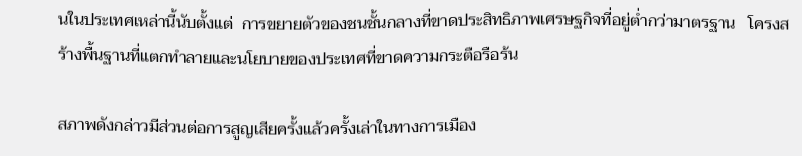นในประเทศเหล่านี้นับตั้งแต่  การขยายตัวของชนชั้นกลางที่ขาดประสิทธิภาพเศรษฐกิจที่อยู่ต่ำกว่ามาตรฐาน   โครงสร้างพื้นฐานที่แตกทำลายและนโยบายของประเทศที่ขาดความกระตือรือร้น

สภาพดังกล่าวมีส่วนต่อการสูญเสียครั้งแล้วครั้งเล่าในทางการเมือง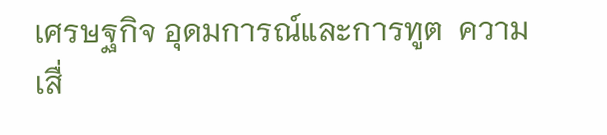เศรษฐกิจ อุดมการณ์และการทูต  ความเสื่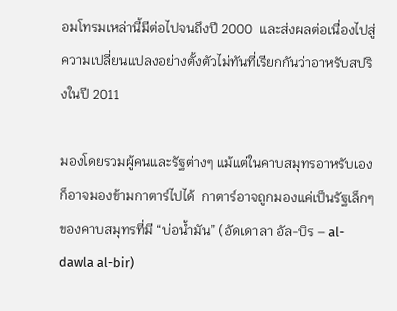อมโทรมเหล่านี้มีต่อไปจนถึงปี 2000  และส่งผลต่อเนื่องไปสู่ความเปลี่ยนแปลงอย่างตั้งตัวไม่ทันที่เรียกกันว่าอาหรับสปริงในปี 2011

มองโดยรวมผู้คนและรัฐต่างๆ แม้แต่ในคาบสมุทรอาหรับเองก็อาจมองข้ามกาตาร์ไปได้  กาตาร์อาจถูกมองแค่เป็นรัฐเล็กๆ ของคาบสมุทรที่มี “บ่อน้ำมัน” (อัดเดาลา อัล-บิร – al-dawla al-bir)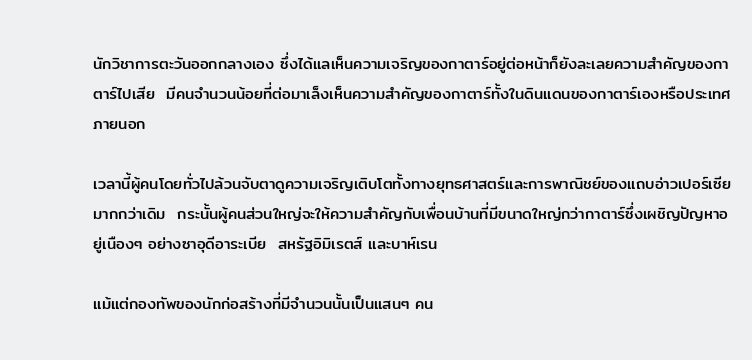นักวิชาการตะวันออกกลางเอง ซึ่งได้แลเห็นความเจริญของกาตาร์อยู่ต่อหน้าก็ยังละเลยความสำคัญของกาตาร์ไปเสีย  มีคนจำนวนน้อยที่ต่อมาเล็งเห็นความสำคัญของกาตาร์ทั้งในดินแดนของกาตาร์เองหรือประเทศภายนอก

เวลานี้ผู้คนโดยทั่วไปล้วนจับตาดูความเจริญเติบโตทั้งทางยุทธศาสตร์และการพาณิชย์ของแถบอ่าวเปอร์เซียมากกว่าเดิม  กระนั้นผู้คนส่วนใหญ่จะให้ความสำคัญกับเพื่อนบ้านที่มีขนาดใหญ่กว่ากาตาร์ซึ่งเผชิญปัญหาอยู่เนืองๆ อย่างซาอุดีอาระเบีย  สหรัฐอิมิเรตส์ และบาห์เรน

แม้แต่กองทัพของนักก่อสร้างที่มีจำนวนนั้นเป็นแสนๆ คน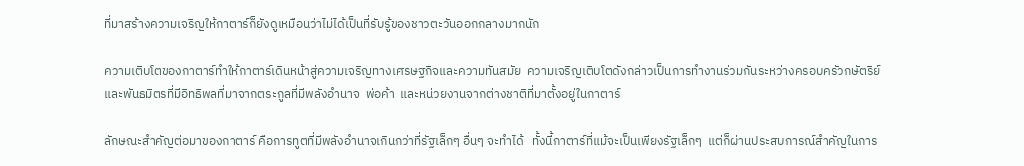ที่มาสร้างความเจริญให้กาตาร์ก็ยังดูเหมือนว่าไม่ได้เป็นที่รับรู้ของชาวตะวันออกกลางมากนัก

ความเติบโตของกาตาร์ทำให้กาตาร์เดินหน้าสู่ความเจริญทางเศรษฐกิจและความทันสมัย  ความเจริญเติบโตดังกล่าวเป็นการทำงานร่วมกันระหว่างครอบครัวกษัตริย์และพันธมิตรที่มีอิทธิพลที่มาจากตระกูลที่มีพลังอำนาจ  พ่อค้า  และหน่วยงานจากต่างชาติที่มาตั้งอยู่ในกาตาร์

ลักษณะสำคัญต่อมาของกาตาร์ คือการทูตที่มีพลังอำนาจเกินกว่าที่รัฐเล็กๆ อื่นๆ จะทำได้   ทั้งนี้กาตาร์ที่แม้จะเป็นเพียงรัฐเล็กๆ  แต่ก็ผ่านประสบการณ์สำคัญในการ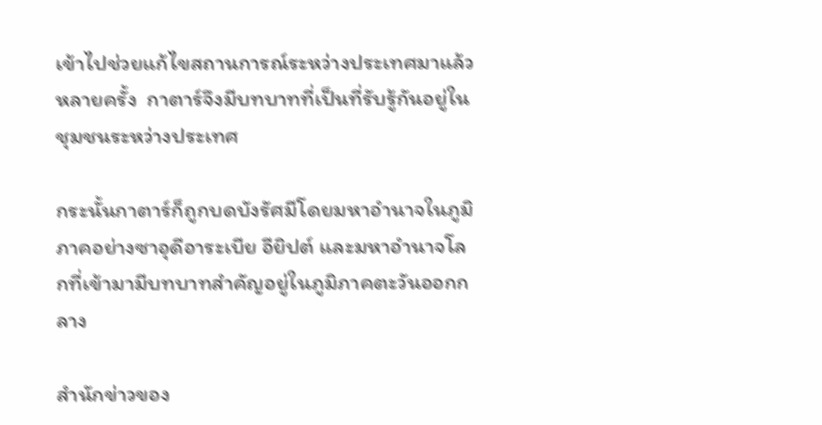เข้าไปช่วยแก้ไขสถานการณ์ระหว่างประเทศมาแล้วหลายครั้ง  กาตาร์จึงมีบทบาทที่เป็นที่รับรู้กันอยู่ในชุมชนระหว่างประเทศ

กระนั้นกาตาร์ก็ถูกบดบังรัศมีโดยมหาอำนาจในภูมิภาคอย่างซาอุดีอาระเบีย อียิปต์ และมหาอำนาจโลกที่เข้ามามีบทบาทสำคัญอยู่ในภูมิภาคตะวันออกกลาง

สำนักข่าวของ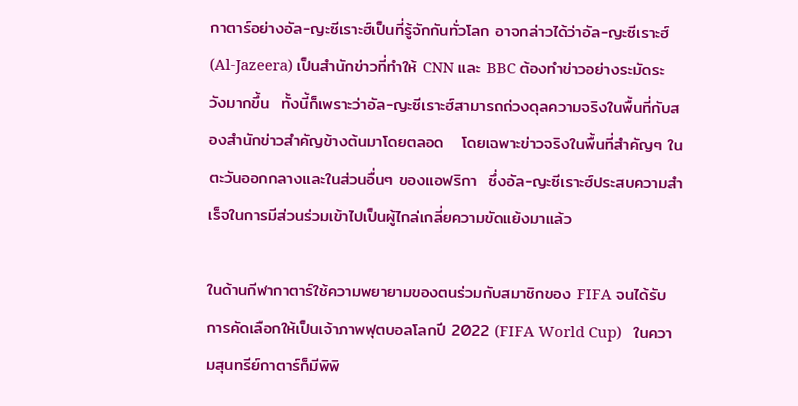กาตาร์อย่างอัล-ญะซีเราะฮ์เป็นที่รู้จักกันทั่วโลก อาจกล่าวได้ว่าอัล-ญะซีเราะฮ์ (Al-Jazeera) เป็นสำนักข่าวที่ทำให้ CNN และ BBC ต้องทำข่าวอย่างระมัดระวังมากขึ้น  ทั้งนี้ก็เพราะว่าอัล-ญะซีเราะฮ์สามารถถ่วงดุลความจริงในพื้นที่กับสองสำนักข่าวสำคัญข้างต้นมาโดยตลอด   โดยเฉพาะข่าวจริงในพื้นที่สำคัญๆ ในตะวันออกกลางและในส่วนอื่นๆ ของแอฟริกา  ซึ่งอัล-ญะซีเราะฮ์ประสบความสำเร็จในการมีส่วนร่วมเข้าไปเป็นผู้ไกล่เกลี่ยความขัดแย้งมาแล้ว

ในด้านกีฬากาตาร์ใช้ความพยายามของตนร่วมกับสมาชิกของ FIFA จนได้รับการคัดเลือกให้เป็นเจ้าภาพฟุตบอลโลกปี 2022 (FIFA World Cup)   ในความสุนทรีย์กาตาร์ก็มีพิพิ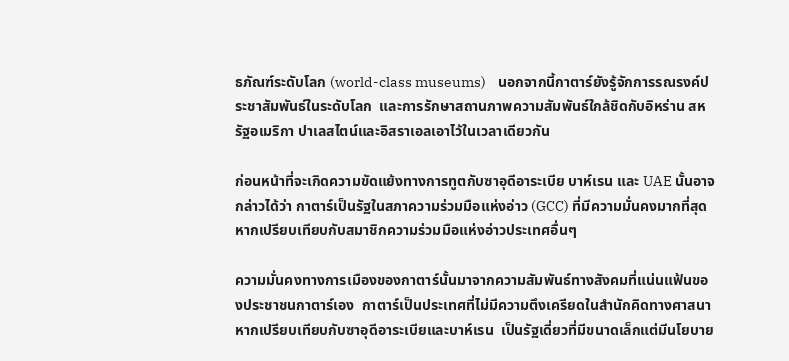ธภัณฑ์ระดับโลก (world-class museums)    นอกจากนี้กาตาร์ยังรู้จักการรณรงค์ประชาสัมพันธ์ในระดับโลก  และการรักษาสถานภาพความสัมพันธ์ใกล้ชิดกับอิหร่าน สหรัฐอเมริกา ปาเลสไตน์และอิสราเอลเอาไว้ในเวลาเดียวกัน

ก่อนหน้าที่จะเกิดความขัดแย้งทางการทูตกับซาอุดีอาระเบีย บาห์เรน และ UAE นั้นอาจกล่าวได้ว่า กาตาร์เป็นรัฐในสภาความร่วมมือแห่งอ่าว (GCC) ที่มีความมั่นคงมากที่สุดหากเปรียบเทียบกับสมาชิกความร่วมมือแห่งอ่าวประเทศอื่นๆ

ความมั่นคงทางการเมืองของกาตาร์นั้นมาจากความสัมพันธ์ทางสังคมที่แน่นแฟ้นของประชาชนกาตาร์เอง  กาตาร์เป็นประเทศที่ไม่มีความตึงเครียดในสำนักคิดทางศาสนาหากเปรียบเทียบกับซาอุดีอาระเบียและบาห์เรน  เป็นรัฐเดี่ยวที่มีขนาดเล็กแต่มีนโยบาย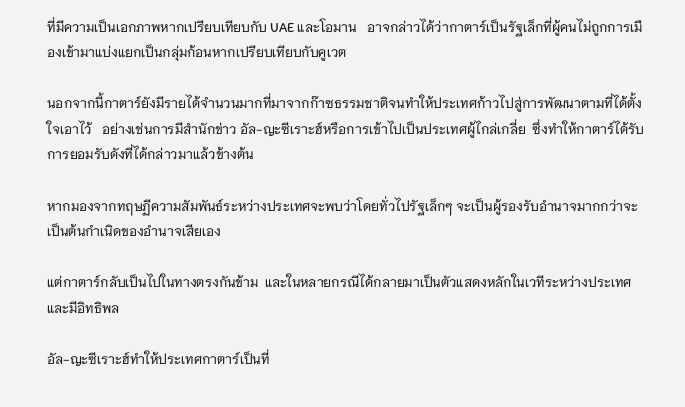ที่มีความเป็นเอกภาพหากเปรียบเทียบกับ UAE และโอมาน   อาจกล่าวได้ว่ากาตาร์เป็นรัฐเล็กที่ผู้คนไม่ถูกการเมืองเข้ามาแบ่งแยกเป็นกลุ่มก้อนหากเปรียบเทียบกับคูเวต

นอกจากนี้กาตาร์ยังมีรายได้จำนวนมากที่มาจากก๊าซธรรมชาติจนทำให้ประเทศก้าวไปสู่การพัฒนาตามที่ได้ตั้งใจเอาไว้   อย่างเช่นการมีสำนักข่าว อัล-ญะซีเราะฮ์หรือการเข้าไปเป็นประเทศผู้ไกล่เกลี่ย  ซึ่งทำให้กาตาร์ได้รับการยอมรับดังที่ได้กล่าวมาแล้วข้างต้น

หากมองจากทฤษฏีความสัมพันธ์ระหว่างประเทศจะพบว่าโดยทั่วไปรัฐเล็กๆ จะเป็นผู้รองรับอำนาจมากกว่าจะเป็นต้นกำเนิดของอำนาจเสียเอง

แต่กาตาร์กลับเป็นไปในทางตรงกันข้าม  และในหลายกรณีได้กลายมาเป็นตัวแสดงหลักในเวทีระหว่างประเทศ และมีอิทธิพล

อัล-ญะซีเราะฮ์ทำให้ประเทศกาตาร์เป็นที่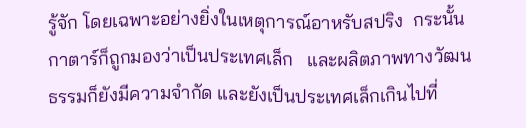รู้จัก โดยเฉพาะอย่างยิ่งในเหตุการณ์อาหรับสปริง  กระนั้นกาตาร์ก็ถูกมองว่าเป็นประเทศเล็ก   และผลิตภาพทางวัฒนธรรมก็ยังมีความจำกัด และยังเป็นประเทศเล็กเกินไปที่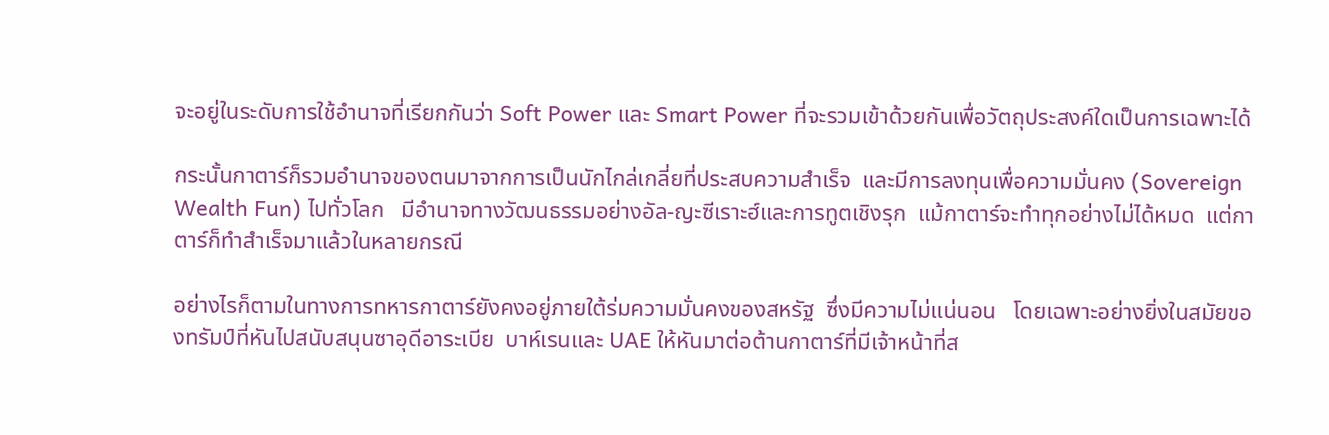จะอยู่ในระดับการใช้อำนาจที่เรียกกันว่า Soft Power และ Smart Power ที่จะรวมเข้าด้วยกันเพื่อวัตถุประสงค์ใดเป็นการเฉพาะได้

กระนั้นกาตาร์ก็รวมอำนาจของตนมาจากการเป็นนักไกล่เกลี่ยที่ประสบความสำเร็จ  และมีการลงทุนเพื่อความมั่นคง (Sovereign Wealth Fun) ไปทั่วโลก   มีอำนาจทางวัฒนธรรมอย่างอัล-ญะซีเราะฮ์และการทูตเชิงรุก  แม้กาตาร์จะทำทุกอย่างไม่ได้หมด  แต่กาตาร์ก็ทำสำเร็จมาแล้วในหลายกรณี

อย่างไรก็ตามในทางการทหารกาตาร์ยังคงอยู่ภายใต้ร่มความมั่นคงของสหรัฐ  ซึ่งมีความไม่แน่นอน   โดยเฉพาะอย่างยิ่งในสมัยของทรัมป์ที่หันไปสนับสนุนซาอุดีอาระเบีย  บาห์เรนและ UAE ให้หันมาต่อต้านกาตาร์ที่มีเจ้าหน้าที่ส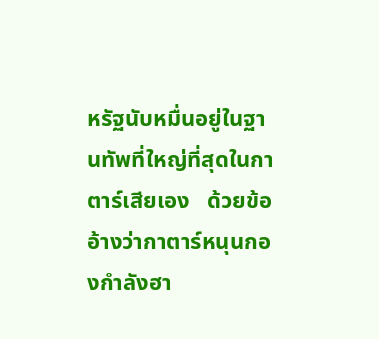หรัฐนับหมื่นอยู่ในฐานทัพที่ใหญ่ที่สุดในกาตาร์เสียเอง   ด้วยข้ออ้างว่ากาตาร์หนุนกองกำลังฮา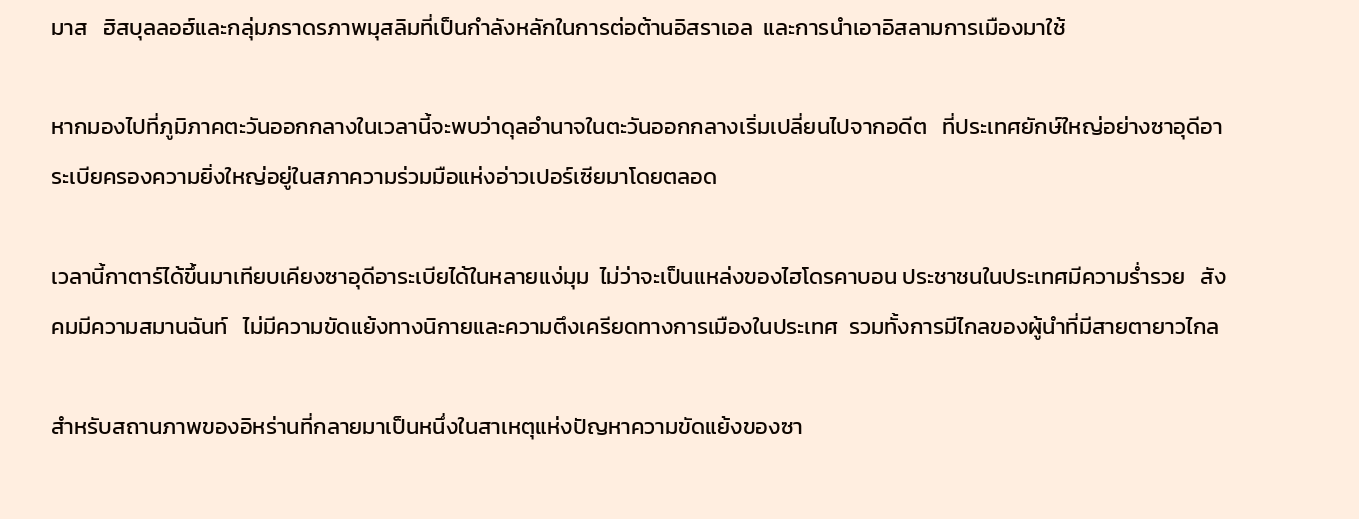มาส   ฮิสบุลลอฮ์และกลุ่มภราดรภาพมุสลิมที่เป็นกำลังหลักในการต่อต้านอิสราเอล  และการนำเอาอิสลามการเมืองมาใช้

หากมองไปที่ภูมิภาคตะวันออกกลางในเวลานี้จะพบว่าดุลอำนาจในตะวันออกกลางเริ่มเปลี่ยนไปจากอดีต   ที่ประเทศยักษ์ใหญ่อย่างซาอุดีอาระเบียครองความยิ่งใหญ่อยู่ในสภาความร่วมมือแห่งอ่าวเปอร์เซียมาโดยตลอด

เวลานี้กาตาร์ได้ขึ้นมาเทียบเคียงซาอุดีอาระเบียได้ในหลายแง่มุม  ไม่ว่าจะเป็นแหล่งของไฮโดรคาบอน ประชาชนในประเทศมีความร่ำรวย   สังคมมีความสมานฉันท์   ไม่มีความขัดแย้งทางนิกายและความตึงเครียดทางการเมืองในประเทศ  รวมทั้งการมีไกลของผู้นำที่มีสายตายาวไกล

สำหรับสถานภาพของอิหร่านที่กลายมาเป็นหนึ่งในสาเหตุแห่งปัญหาความขัดแย้งของซา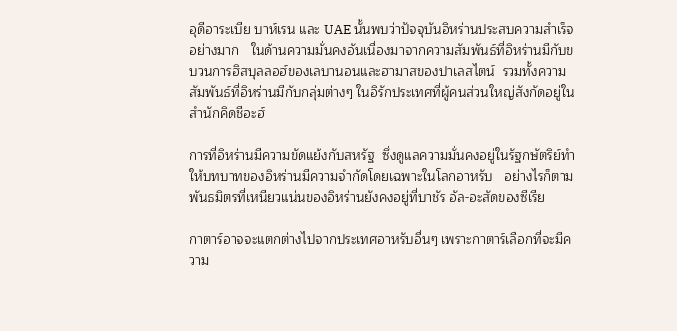อุดีอาระเบีย บาห์เรน และ UAE นั้นพบว่าปัจจุบันอิหร่านประสบความสำเร็จอย่างมาก   ในด้านความมั่นคงอันเนื่องมาจากความสัมพันธ์ที่อิหร่านมีกับขบวนการฮิสบุลลอฮ์ของเลบานอนและฮามาสของปาเลสไตน์  รวมทั้งความสัมพันธ์ที่อิหร่านมีกับกลุ่มต่างๆ ในอิรักประเทศที่ผู้คนส่วนใหญ่สังกัดอยู่ในสำนักคิดชีอะฮ์

การที่อิหร่านมีความขัดแย้งกับสหรัฐ  ซึ่งดูแลความมั่นคงอยู่ในรัฐกษัตริย์ทำให้บทบาทของอิหร่านมีความจำกัดโดยเฉพาะในโลกอาหรับ   อย่างไรก็ตามพันธมิตรที่เหนียวแน่นของอิหร่านยังคงอยู่ที่บาชัร อัล-อะสัดของซีเรีย

กาตาร์อาจจะแตกต่างไปจากประเทศอาหรับอื่นๆ เพราะกาตาร์เลือกที่จะมีความ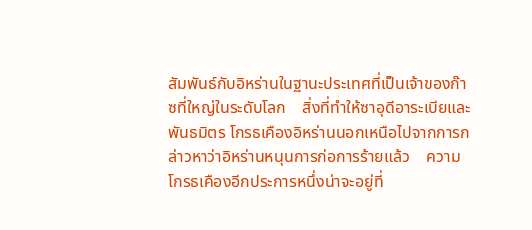สัมพันธ์กับอิหร่านในฐานะประเทศที่เป็นเจ้าของก๊าซที่ใหญ่ในระดับโลก    สิ่งที่ทำให้ซาอุดีอาระเบียและพันธมิตร โกรธเคืองอิหร่านนอกเหนือไปจากการกล่าวหาว่าอิหร่านหนุนการก่อการร้ายแล้ว    ความโกรธเคืองอีกประการหนึ่งน่าจะอยู่ที่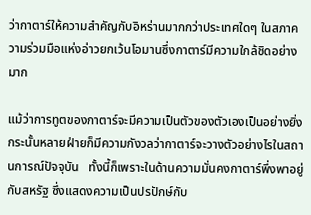ว่ากาตาร์ให้ความสำคัญกับอิหร่านมากกว่าประเทศใดๆ ในสภาความร่วมมือแห่งอ่าวยกเว้นโอมานซึ่งกาตาร์มีความใกล้ชิดอย่างมาก

แม้ว่าการทูตของกาตาร์จะมีความเป็นตัวของตัวเองเป็นอย่างยิ่ง   กระนั้นหลายฝ่ายก็มีความกังวลว่ากาตาร์จะวางตัวอย่างไรในสถานการณ์ปัจจุบัน   ทั้งนี้ก็เพราะในด้านความมั่นคงกาตาร์พึ่งพาอยู่กับสหรัฐ ซึ่งแสดงความเป็นปรปักษ์กับ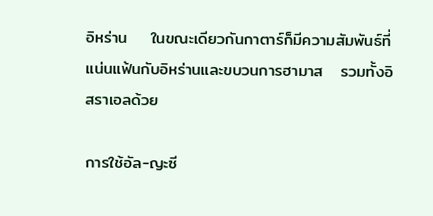อิหร่าน    ในขณะเดียวกันกาตาร์ก็มีความสัมพันธ์ที่แน่นแฟ้นกับอิหร่านและขบวนการฮามาส   รวมทั้งอิสราเอลด้วย

การใช้อัล-ญะซี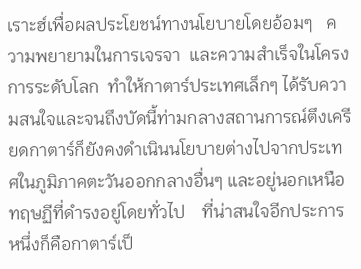เราะฮ์เพื่อผลประโยชน์ทางนโยบายโดยอ้อมๆ   ความพยายามในการเจรจา  และความสำเร็จในโครงการระดับโลก  ทำให้กาตาร์ประเทศเล็กๆ ได้รับความสนใจและจนถึงบัดนี้ท่ามกลางสถานการณ์ตึงเครียดกาตาร์ก็ยังคงดำเนินนโยบายต่างไปจากประเทศในภูมิภาคตะวันออกกลางอื่นๆ และอยู่นอกเหนือทฤษฏีที่ดำรงอยู่โดยทั่วไป    ที่น่าสนใจอีกประการหนึ่งก็คือกาตาร์เป็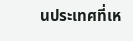นประเทศที่เห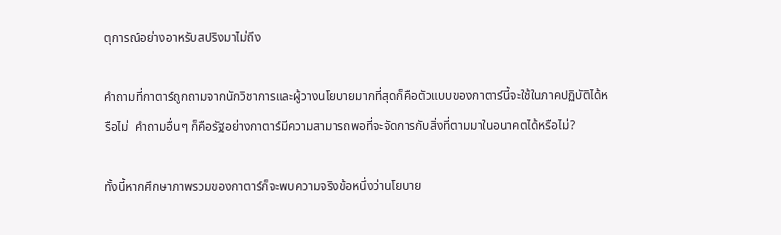ตุการณ์อย่างอาหรับสปริงมาไม่ถึง

คำถามที่กาตาร์ถูกถามจากนักวิชาการและผู้วางนโยบายมากที่สุดก็คือตัวแบบของกาตาร์นี้จะใช้ในภาคปฏิบัติได้หรือไม่  คำถามอื่นๆ ก็คือรัฐอย่างกาตาร์มีความสามารถพอที่จะจัดการกับสิ่งที่ตามมาในอนาคตได้หรือไม่?

ทั้งนี้หากศึกษาภาพรวมของกาตาร์ก็จะพบความจริงข้อหนึ่งว่านโยบาย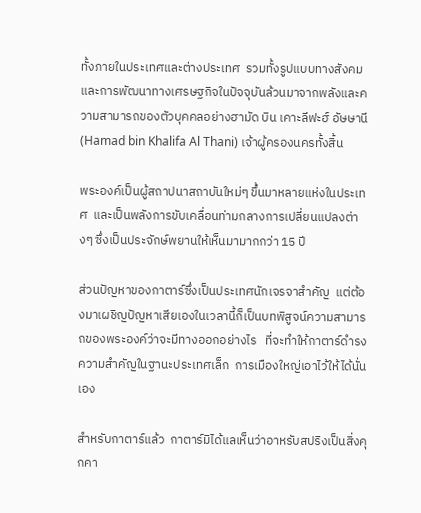ทั้งภายในประเทศและต่างประเทศ  รวมทั้งรูปแบบทางสังคม และการพัฒนาทางเศรษฐกิจในปัจจุบันล้วนมาจากพลังและความสามารถของตัวบุคคลอย่างฮามัด บิน เคาะลีฟะฮ์ อัษษานี (Hamad bin Khalifa Al Thani) เจ้าผู้ครองนครทั้งสิ้น

พระองค์เป็นผู้สถาปนาสถาบันใหม่ๆ ขึ้นมาหลายแห่งในประเทศ  และเป็นพลังการขับเคลื่อนท่ามกลางการเปลี่ยนแปลงต่างๆ ซึ่งเป็นประจักษ์พยานให้เห็นมามากกว่า 15 ปี

ส่วนปัญหาของกาตาร์ซึ่งเป็นประเทศนักเจรจาสำคัญ  แต่ต้องมาเผชิญปัญหาเสียเองในเวลานี้ก็เป็นบทพิสูจน์ความสามารถของพระองค์ว่าจะมีทางออกอย่างไร   ที่จะทำให้กาตาร์ดำรงความสำคัญในฐานะประเทศเล็ก  การเมืองใหญ่เอาไว้ให้ได้นั่นเอง

สำหรับกาตาร์แล้ว  กาตาร์มิได้แลเห็นว่าอาหรับสปริงเป็นสิ่งคุกคา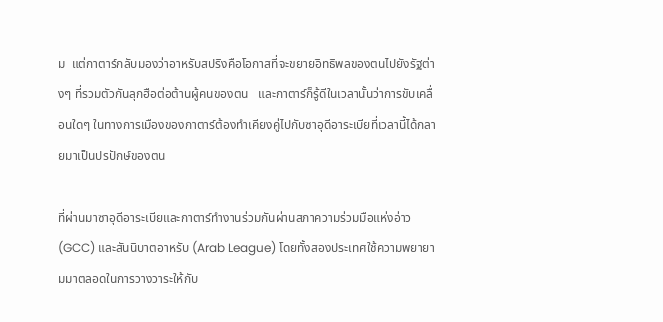ม  แต่กาตาร์กลับมองว่าอาหรับสปริงคือโอกาสที่จะขยายอิทธิพลของตนไปยังรัฐต่างๆ ที่รวมตัวกันลุกฮือต่อต้านผู้คนของตน   และกาตาร์ก็รู้ดีในเวลานั้นว่าการขับเคลื่อนใดๆ ในทางการเมืองของกาตาร์ต้องทำเคียงคู่ไปกับซาอุดีอาระเบียที่เวลานี้ได้กลายมาเป็นปรปักษ์ของตน

ที่ผ่านมาซาอุดีอาระเบียและกาตาร์ทำงานร่วมกันผ่านสภาความร่วมมือแห่งอ่าว (GCC) และสันนิบาตอาหรับ (Arab League) โดยทั้งสองประเทศใช้ความพยายามมาตลอดในการวางวาระให้กับ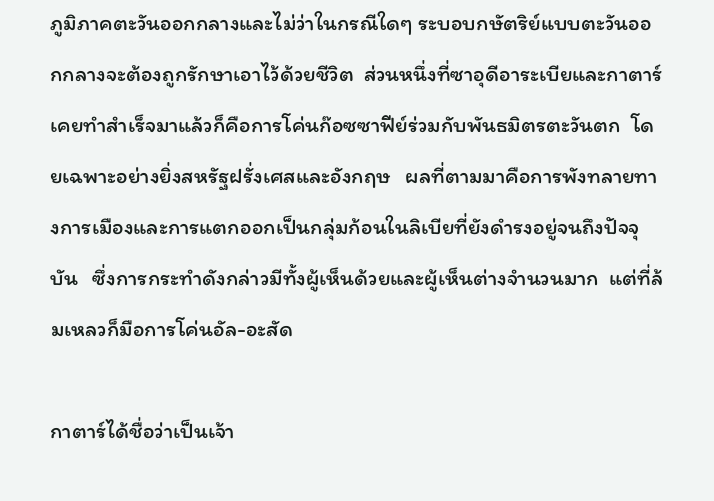ภูมิภาคตะวันออกกลางและไม่ว่าในกรณีใดๆ ระบอบกษัตริย์แบบตะวันออกกลางจะต้องถูกรักษาเอาไว้ด้วยชีวิต  ส่วนหนึ่งที่ซาอุดีอาระเบียและกาตาร์เคยทำสำเร็จมาแล้วก็คือการโค่นก๊อซซาฟีย์ร่วมกับพันธมิตรตะวันตก  โดยเฉพาะอย่างยิ่งสหรัฐฝรั่งเศสและอังกฤษ   ผลที่ตามมาคือการพังทลายทางการเมืองและการแตกออกเป็นกลุ่มก้อนในลิเบียที่ยังดำรงอยู่จนถึงปัจจุบัน   ซึ่งการกระทำดังกล่าวมีทั้งผู้เห็นด้วยและผู้เห็นต่างจำนวนมาก  แต่ที่ล้มเหลวก็มือการโค่นอัล-อะสัด

กาตาร์ได้ชื่อว่าเป็นเจ้า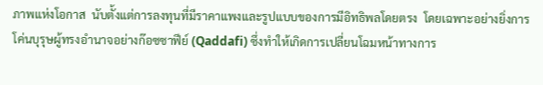ภาพแห่งโอกาส  นับตั้งแต่การลงทุนที่มีราคาแพงและรูปแบบของการมีอิทธิพลโดยตรง  โดยเฉพาะอย่างยิ่งการโค่นบุรุษผู้ทรงอำนาจอย่างก๊อซซาฟีย์ (Qaddafi) ซึ่งทำให้เกิดการเปลี่ยนโฉมหน้าทางการ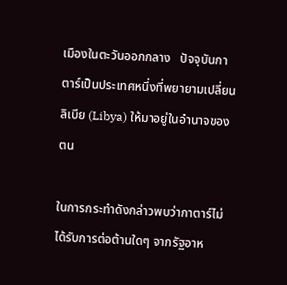เมืองในตะวันออกกลาง   ปัจจุบันกาตาร์เป็นประเทศหนึ่งที่พยายามเปลี่ยนลิเบีย (Libya) ให้มาอยู่ในอำนาจของตน

ในการกระทำดังกล่าวพบว่ากาตาร์ไม่ได้รับการต่อต้านใดๆ จากรัฐอาห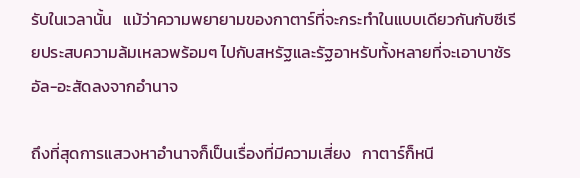รับในเวลานั้น   แม้ว่าความพยายามของกาตาร์ที่จะกระทำในแบบเดียวกันกับซีเรียประสบความล้มเหลวพร้อมๆ ไปกับสหรัฐและรัฐอาหรับทั้งหลายที่จะเอาบาชัร อัล-อะสัดลงจากอำนาจ

ถึงที่สุดการแสวงหาอำนาจก็เป็นเรื่องที่มีความเสี่ยง   กาตาร์ก็หนี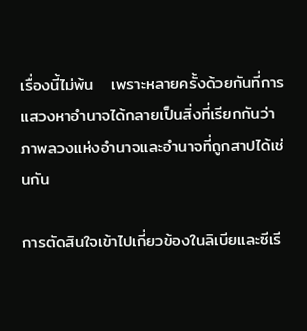เรื่องนี้ไม่พ้น   เพราะหลายครั้งด้วยกันที่การแสวงหาอำนาจได้กลายเป็นสิ่งที่เรียกกันว่าภาพลวงแห่งอำนาจและอำนาจที่ถูกสาปได้เช่นกัน

การตัดสินใจเข้าไปเกี่ยวข้องในลิเบียและซีเรี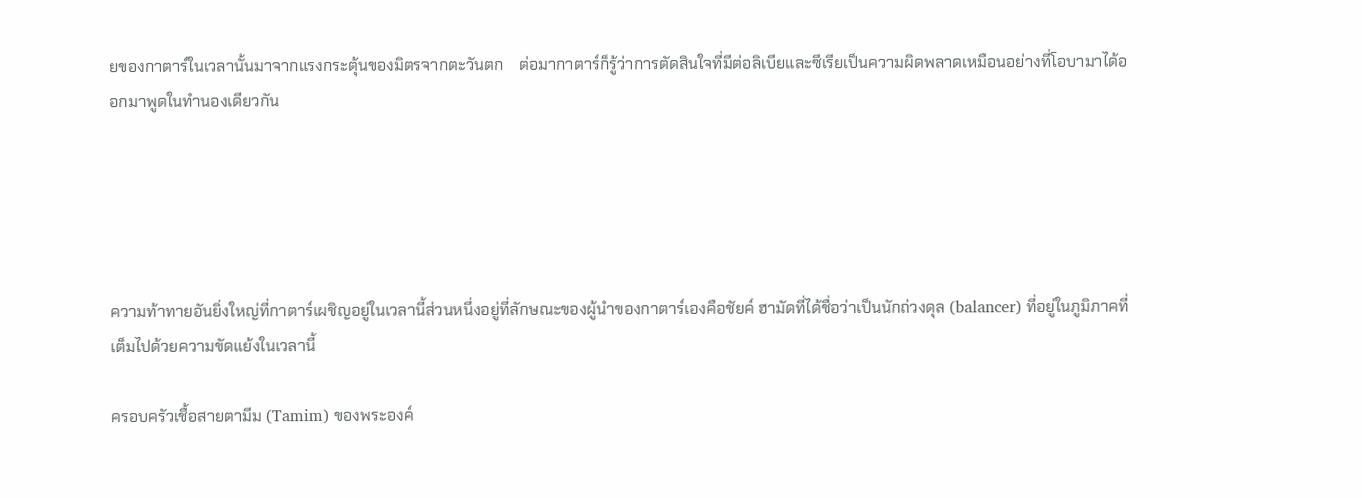ยของกาตาร์ในเวลานั้นมาจากแรงกระตุ้นของมิตรจากตะวันตก    ต่อมากาตาร์ก็รู้ว่าการตัดสินใจที่มีต่อลิเบียและซีเรียเป็นความผิดพลาดเหมือนอย่างที่โอบามาได้ออกมาพูดในทำนองเดียวกัน





ความท้าทายอันยิ่งใหญ่ที่กาตาร์เผชิญอยู่ในเวลานี้ส่วนหนึ่งอยู่ที่ลักษณะของผู้นำของกาตาร์เองคือชัยค์ ฮามัดที่ได้ชื่อว่าเป็นนักถ่วงดุล (balancer) ที่อยู่ในภูมิภาคที่เต็มไปด้วยความขัดแย้งในเวลานี้

ครอบครัวเชื้อสายตามีม (Tamim) ของพระองค์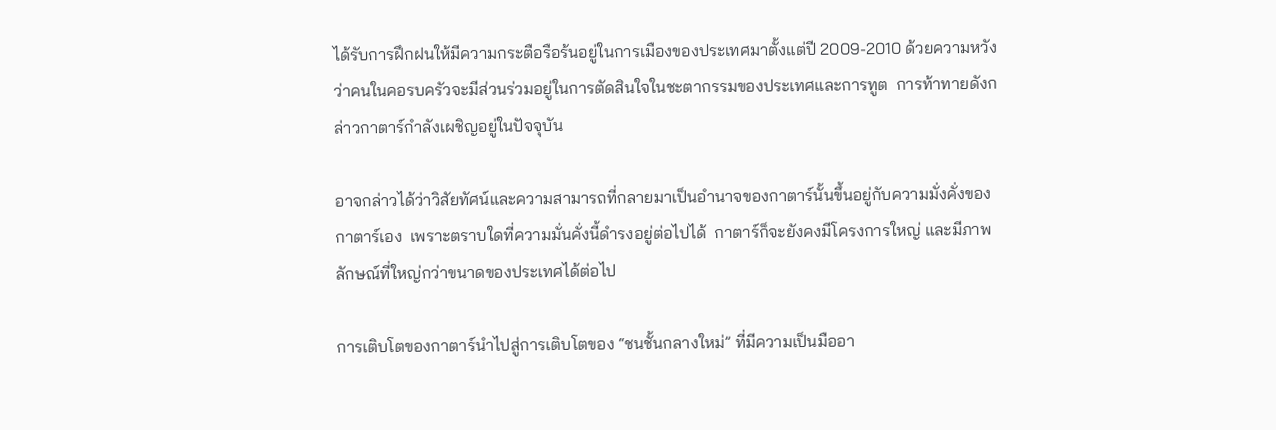ได้รับการฝึกฝนให้มีความกระตือรือร้นอยู่ในการเมืองของประเทศมาตั้งแต่ปี 2009-2010 ด้วยความหวังว่าคนในคอรบครัวจะมีส่วนร่วมอยู่ในการตัดสินใจในชะตากรรมของประเทศและการทูต  การท้าทายดังกล่าวกาตาร์กำลังเผชิญอยู่ในปัจจุบัน

อาจกล่าวได้ว่าวิสัยทัศน์และความสามารถที่กลายมาเป็นอำนาจของกาตาร์นั้นขึ้นอยู่กับความมั่งคั่งของกาตาร์เอง  เพราะตราบใดที่ความมั่นคั่งนี้ดำรงอยู่ต่อไปได้  กาตาร์ก็จะยังคงมีโครงการใหญ่ และมีภาพลักษณ์ที่ใหญ่กว่าขนาดของประเทศได้ต่อไป

การเติบโตของกาตาร์นำไปสู่การเติบโตของ “ชนชั้นกลางใหม่” ที่มีความเป็นมืออา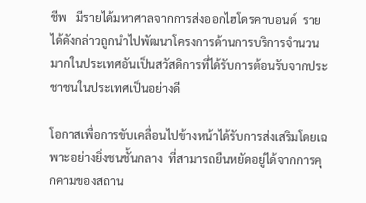ชีพ   มีรายได้มหาศาลจากการส่งออกไฮโดรคาบอนด์  รายได้ดังกล่าวถูกนำไปพัฒนาโครงการด้านการบริการจำนวนมากในประเทศอันเป็นสวัสดิการที่ได้รับการต้อนรับจากประชาชนในประเทศเป็นอย่างดี

โอกาสเพื่อการขับเคลื่อนไปข้างหน้าได้รับการส่งเสริมโดยเฉพาะอย่างยิ่งชนชั้นกลาง  ที่สามารถยืนหยัดอยู่ได้จากการคุกคามของสถาน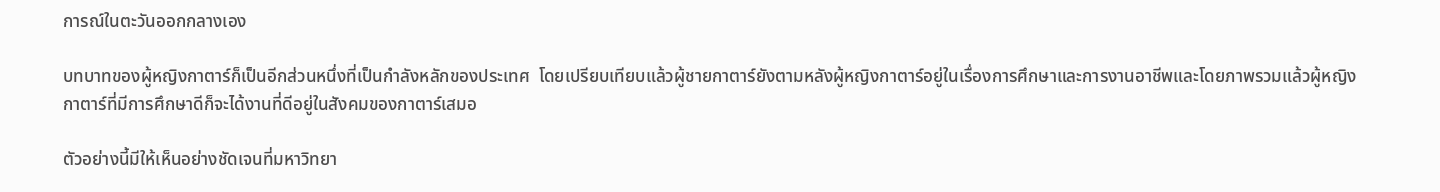การณ์ในตะวันออกกลางเอง

บทบาทของผู้หญิงกาตาร์ก็เป็นอีกส่วนหนึ่งที่เป็นกำลังหลักของประเทศ  โดยเปรียบเทียบแล้วผู้ชายกาตาร์ยังตามหลังผู้หญิงกาตาร์อยู่ในเรื่องการศึกษาและการงานอาชีพและโดยภาพรวมแล้วผู้หญิงกาตาร์ที่มีการศึกษาดีก็จะได้งานที่ดีอยู่ในสังคมของกาตาร์เสมอ

ตัวอย่างนี้มีให้เห็นอย่างชัดเจนที่มหาวิทยา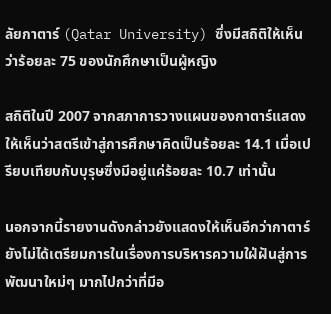ลัยกาตาร์ (Qatar University) ซึ่งมีสถิติให้เห็นว่าร้อยละ 75 ของนักศึกษาเป็นผู้หญิง

สถิติในปี 2007 จากสภาการวางแผนของกาตาร์แสดงให้เห็นว่าสตรีเข้าสู่การศึกษาคิดเป็นร้อยละ 14.1 เมื่อเปรียบเทียบกับบุรุษซึ่งมีอยู่แค่ร้อยละ 10.7 เท่านั้น

นอกจากนี้รายงานดังกล่าวยังแสดงให้เห็นอีกว่ากาตาร์ยังไม่ได้เตรียมการในเรื่องการบริหารความใฝ่ฝันสู่การพัฒนาใหม่ๆ มากไปกว่าที่มีอ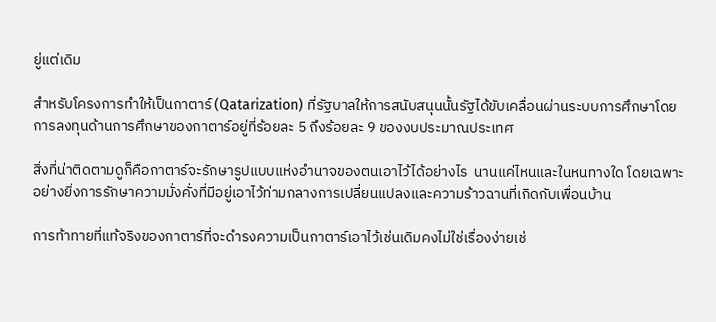ยู่แต่เดิม

สำหรับโครงการทำให้เป็นกาตาร์ (Qatarization) ที่รัฐบาลให้การสนับสนุนนั้นรัฐได้ขับเคลื่อนผ่านระบบการศึกษาโดยการลงทุนด้านการศึกษาของกาตาร์อยู่ที่ร้อยละ 5 ถึงร้อยละ 9 ของงบประมาณประเทศ

สิ่งที่น่าติดตามดูก็คือกาตาร์จะรักษารูปแบบแห่งอำนาจของตนเอาไว้ได้อย่างไร  นานแค่ไหนและในหนทางใด โดยเฉพาะอย่างยิ่งการรักษาความมั่งคั่งที่มีอยู่เอาไว้ท่ามกลางการเปลี่ยนแปลงและความร้าวฉานที่เกิดกับเพื่อนบ้าน

การท้าทายที่แท้จริงของกาตาร์ที่จะดำรงความเป็นกาตาร์เอาไว้เช่นเดิมคงไม่ใช่เรื่องง่ายเช่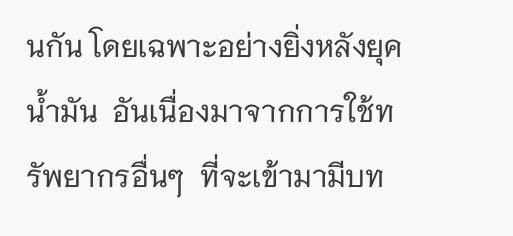นกัน โดยเฉพาะอย่างยิ่งหลังยุคน้ำมัน  อันเนื่องมาจากการใช้ทรัพยากรอื่นๆ  ที่จะเข้ามามีบท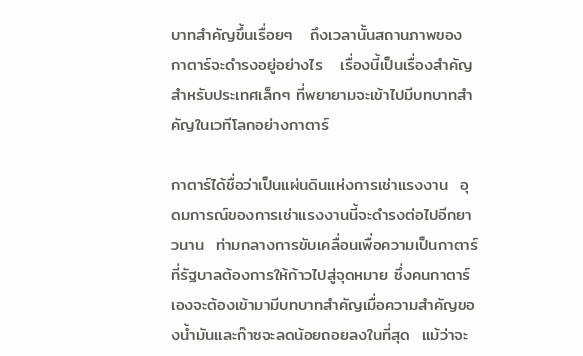บาทสำคัญขึ้นเรื่อยๆ   ถึงเวลานั้นสถานภาพของกาตาร์จะดำรงอยู่อย่างไร   เรื่องนี้เป็นเรื่องสำคัญสำหรับประเทศเล็กๆ ที่พยายามจะเข้าไปมีบทบาทสำคัญในเวทีโลกอย่างกาตาร์

กาตาร์ได้ชื่อว่าเป็นแผ่นดินแห่งการเช่าแรงงาน  อุดมการณ์ของการเช่าแรงงานนี้จะดำรงต่อไปอีกยาวนาน  ท่ามกลางการขับเคลื่อนเพื่อความเป็นกาตาร์ที่รัฐบาลต้องการให้ก้าวไปสู่จุดหมาย ซึ่งคนกาตาร์เองจะต้องเข้ามามีบทบาทสำคัญเมื่อความสำคัญของน้ำมันและก๊าซจะลดน้อยถอยลงในที่สุด  แม้ว่าจะ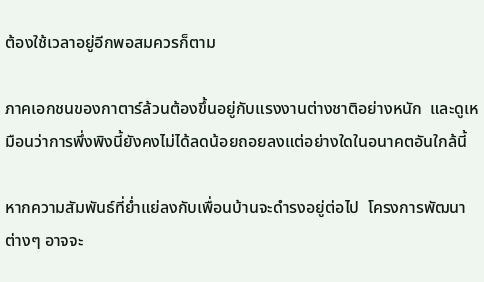ต้องใช้เวลาอยู่อีกพอสมควรก็ตาม

ภาคเอกชนของกาตาร์ล้วนต้องขึ้นอยู่กับแรงงานต่างชาติอย่างหนัก  และดูเหมือนว่าการพึ่งพิงนี้ยังคงไม่ได้ลดน้อยถอยลงแต่อย่างใดในอนาคตอันใกล้นี้

หากความสัมพันธ์ที่ย่ำแย่ลงกับเพื่อนบ้านจะดำรงอยู่ต่อไป  โครงการพัฒนาต่างๆ อาจจะ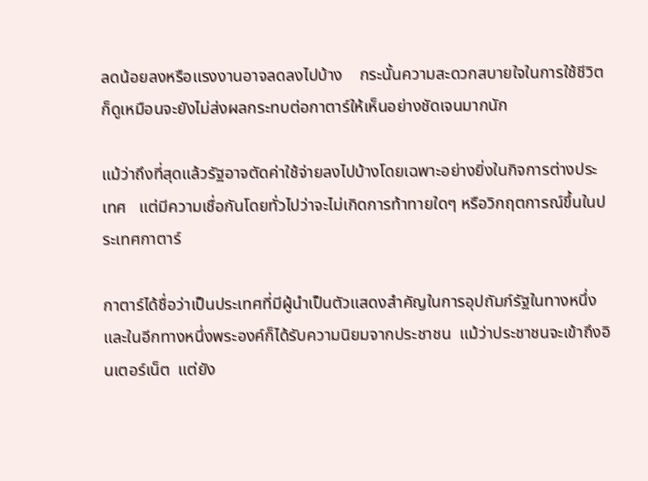ลดน้อยลงหรือแรงงานอาจลดลงไปบ้าง    กระนั้นความสะดวกสบายใจในการใช้ชีวิตก็ดูเหมือนจะยังไม่ส่งผลกระทบต่อกาตาร์ให้เห็นอย่างชัดเจนมากนัก

แม้ว่าถึงที่สุดแล้วรัฐอาจตัดค่าใช้จ่ายลงไปบ้างโดยเฉพาะอย่างยิ่งในกิจการต่างประเทศ   แต่มีความเชื่อกันโดยทั่วไปว่าจะไม่เกิดการท้าทายใดๆ หรือวิกฤตการณ์ขึ้นในประเทศกาตาร์

กาตาร์ได้ชื่อว่าเป็นประเทศที่มีผู้นำเป็นตัวแสดงสำคัญในการอุปถัมภ์รัฐในทางหนึ่ง  และในอีกทางหนึ่งพระองค์ก็ได้รับความนิยมจากประชาชน  แม้ว่าประชาชนจะเข้าถึงอินเตอร์เน็ต  แต่ยัง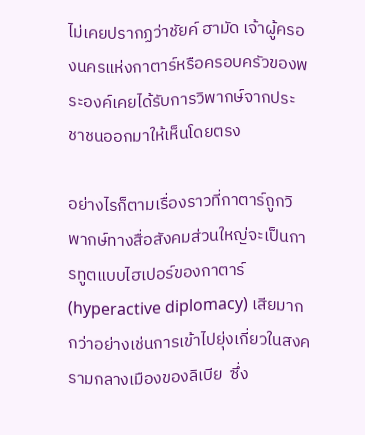ไม่เคยปรากฏว่าชัยค์ ฮามัด เจ้าผู้ครองนครแห่งกาตาร์หรือครอบครัวของพระองค์เคยได้รับการวิพากษ์จากประชาชนออกมาให้เห็นโดยตรง

อย่างไรก็ตามเรื่องราวที่กาตาร์ถูกวิพากษ์ทางสื่อสังคมส่วนใหญ่จะเป็นการทูตแบบไฮเปอร์ของกาตาร์ (hyperactive diplomacy) เสียมากกว่าอย่างเช่นการเข้าไปยุ่งเกี่ยวในสงครามกลางเมืองของลิเบีย  ซึ่ง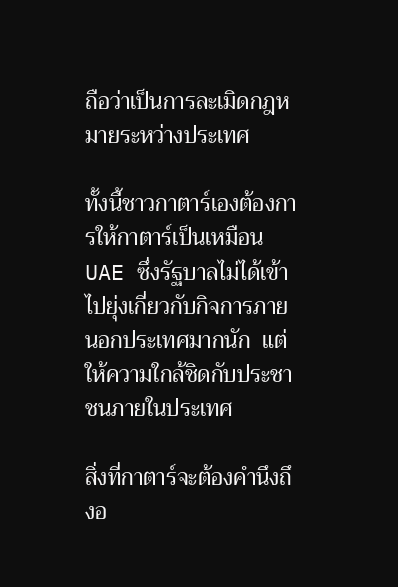ถือว่าเป็นการละเมิดกฎหมายระหว่างประเทศ

ทั้งนี้ชาวกาตาร์เองต้องการให้กาตาร์เป็นเหมือน UAE ซึ่งรัฐบาลไม่ได้เข้าไปยุ่งเกี่ยวกับกิจการภายนอกประเทศมากนัก  แต่ให้ความใกล้ชิดกับประชาชนภายในประเทศ

สิ่งที่กาตาร์จะต้องคำนึงถึงอ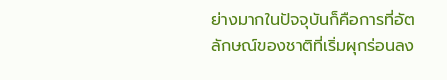ย่างมากในปัจจุบันก็คือการที่อัตลักษณ์ของชาติที่เริ่มผุกร่อนลง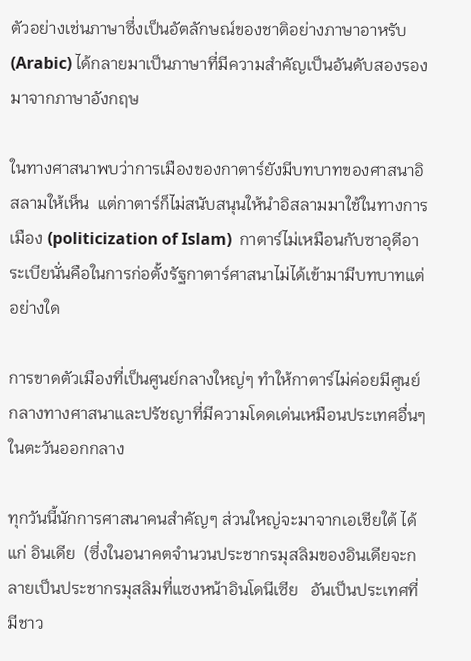ตัวอย่างเช่นภาษาซึ่งเป็นอัตลักษณ์ของชาติอย่างภาษาอาหรับ (Arabic) ได้กลายมาเป็นภาษาที่มีความสำคัญเป็นอันดับสองรองมาจากภาษาอังกฤษ

ในทางศาสนาพบว่าการเมืองของกาตาร์ยังมีบทบาทของศาสนาอิสลามให้เห็น  แต่กาตาร์ก็ไม่สนับสนุนให้นำอิสลามมาใช้ในทางการเมือง (politicization of Islam)  กาตาร์ไม่เหมือนกับซาอุดีอาระเบียนั่นคือในการก่อตั้งรัฐกาตาร์ศาสนาไม่ได้เข้ามามีบทบาทแต่อย่างใด

การขาดตัวเมืองที่เป็นศูนย์กลางใหญ่ๆ ทำให้กาตาร์ไม่ค่อยมีศูนย์กลางทางศาสนาและปรัชญาที่มีความโดดเด่นเหมือนประเทศอื่นๆ ในตะวันออกกลาง

ทุกวันนี้นักการศาสนาคนสำคัญๆ ส่วนใหญ่จะมาจากเอเชียใต้ ได้แก่ อินเดีย  (ซึ่งในอนาคตจำนวนประชากรมุสลิมของอินเดียจะกลายเป็นประชากรมุสลิมที่แซงหน้าอินโดนีเซีย   อันเป็นประเทศที่มีชาว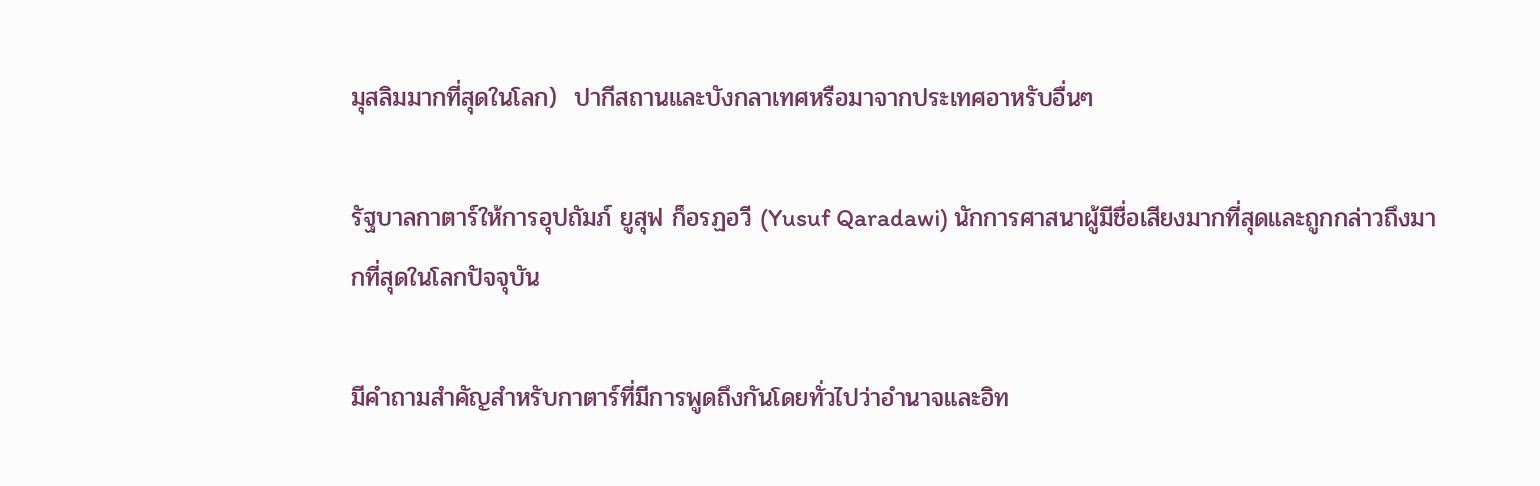มุสลิมมากที่สุดในโลก)  ปากีสถานและบังกลาเทศหรือมาจากประเทศอาหรับอื่นๆ

รัฐบาลกาตาร์ให้การอุปถัมภ์ ยูสุฟ ก็อรฏอวี (Yusuf Qaradawi) นักการศาสนาผู้มีชื่อเสียงมากที่สุดและถูกกล่าวถึงมากที่สุดในโลกปัจจุบัน

มีคำถามสำคัญสำหรับกาตาร์ที่มีการพูดถึงกันโดยทั่วไปว่าอำนาจและอิท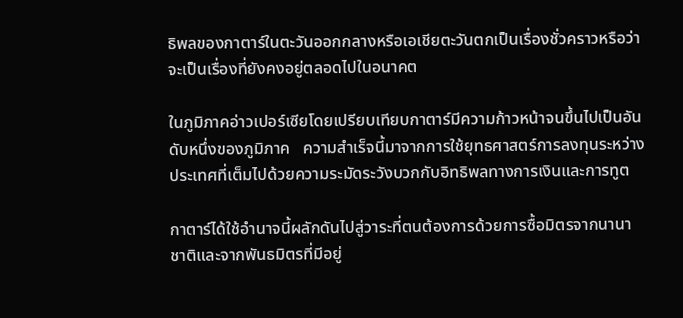ธิพลของกาตาร์ในตะวันออกกลางหรือเอเชียตะวันตกเป็นเรื่องชั่วคราวหรือว่าจะเป็นเรื่องที่ยังคงอยู่ตลอดไปในอนาคต

ในภูมิภาคอ่าวเปอร์เซียโดยเปรียบเทียบกาตาร์มีความก้าวหน้าจนขึ้นไปเป็นอันดับหนึ่งของภูมิภาค   ความสำเร็จนี้มาจากการใช้ยุทธศาสตร์การลงทุนระหว่างประเทศที่เต็มไปด้วยความระมัดระวังบวกกับอิทธิพลทางการเงินและการทูต

กาตาร์ได้ใช้อำนาจนี้ผลักดันไปสู่วาระที่ตนต้องการด้วยการซื้อมิตรจากนานาชาติและจากพันธมิตรที่มีอยู่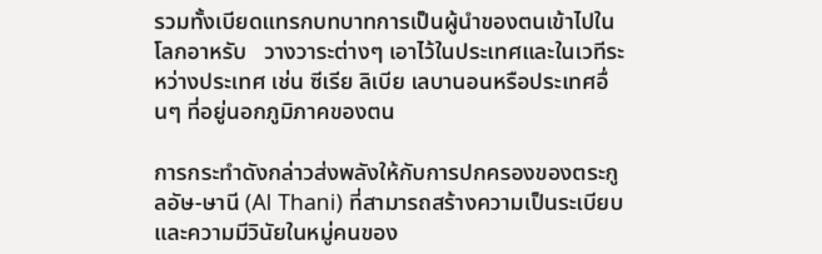รวมทั้งเบียดแทรกบทบาทการเป็นผู้นำของตนเข้าไปในโลกอาหรับ   วางวาระต่างๆ เอาไว้ในประเทศและในเวทีระหว่างประเทศ เช่น ซีเรีย ลิเบีย เลบานอนหรือประเทศอื่นๆ ที่อยู่นอกภูมิภาคของตน

การกระทำดังกล่าวส่งพลังให้กับการปกครองของตระกูลอัษ-ษานี (Al Thani) ที่สามารถสร้างความเป็นระเบียบและความมีวินัยในหมู่คนของ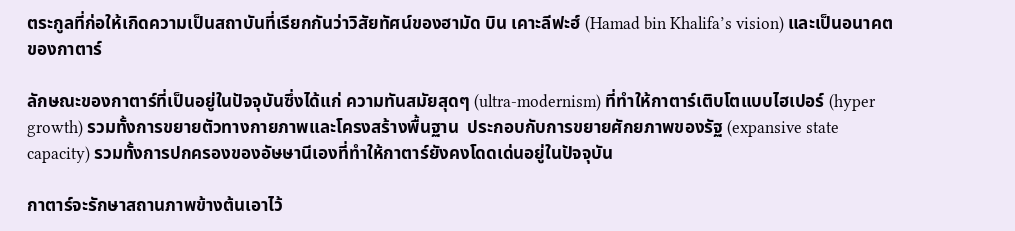ตระกูลที่ก่อให้เกิดความเป็นสถาบันที่เรียกกันว่าวิสัยทัศน์ของฮามัด บิน เคาะลีฟะฮ์ (Hamad bin Khalifa’s vision) และเป็นอนาคตของกาตาร์

ลักษณะของกาตาร์ที่เป็นอยู่ในปัจจุบันซึ่งได้แก่ ความทันสมัยสุดๆ (ultra-modernism) ที่ทำให้กาตาร์เติบโตแบบไฮเปอร์ (hyper growth) รวมทั้งการขยายตัวทางกายภาพและโครงสร้างพื้นฐาน  ประกอบกับการขยายศักยภาพของรัฐ (expansive state capacity) รวมทั้งการปกครองของอัษษานีเองที่ทำให้กาตาร์ยังคงโดดเด่นอยู่ในปัจจุบัน

กาตาร์จะรักษาสถานภาพข้างต้นเอาไว้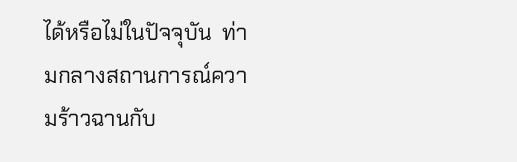ได้หรือไม่ในปัจจุบัน  ท่ามกลางสถานการณ์ความร้าวฉานกับ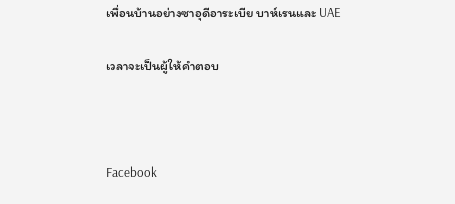เพื่อนบ้านอย่างซาอุดีอาระเบีย บาห์เรนและ UAE

เวลาจะเป็นผู้ให้คำตอบ



Facebook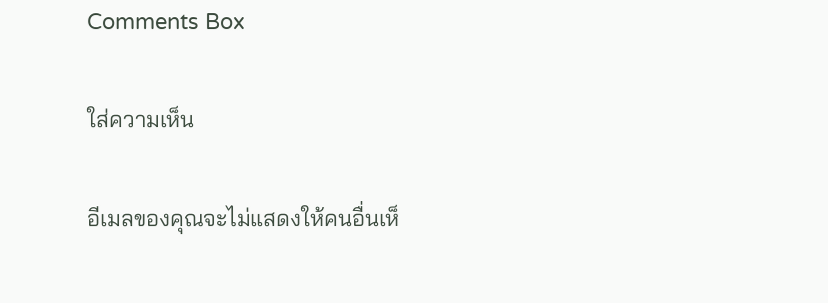Comments Box

ใส่ความเห็น

อีเมลของคุณจะไม่แสดงให้คนอื่นเห็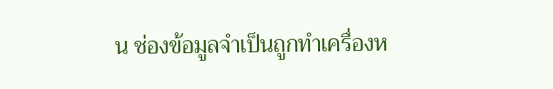น ช่องข้อมูลจำเป็นถูกทำเครื่องห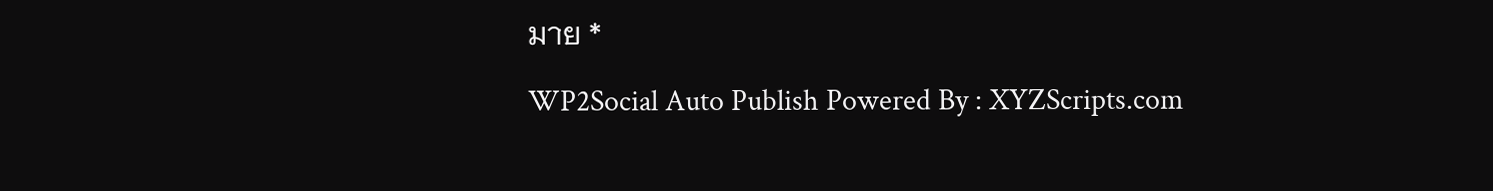มาย *

WP2Social Auto Publish Powered By : XYZScripts.com